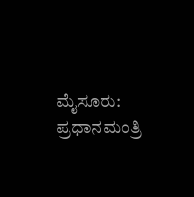ಮೈಸೂರು: ಪ್ರಧಾನಮಂತ್ರಿ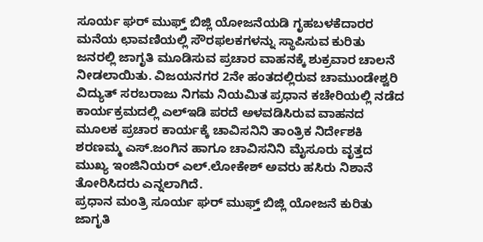ಸೂರ್ಯ ಘರ್ ಮುಫ್ತ್ ಬಿಜ್ಲಿ ಯೋಜನೆಯಡಿ ಗೃಹಬಳಕೆದಾರರ ಮನೆಯ ಛಾವಣಿಯಲ್ಲಿ ಸೌರಫಲಕಗಳನ್ನು ಸ್ಥಾಪಿಸುವ ಕುರಿತು ಜನರಲ್ಲಿ ಜಾಗೃತಿ ಮೂಡಿಸುವ ಪ್ರಚಾರ ವಾಹನಕ್ಕೆ ಶುಕ್ರವಾರ ಚಾಲನೆ ನೀಡಲಾಯಿತು. ವಿಜಯನಗರ 2ನೇ ಹಂತದಲ್ಲಿರುವ ಚಾಮುಂಡೇಶ್ವರಿ ವಿದ್ಯುತ್ ಸರಬರಾಜು ನಿಗಮ ನಿಯಮಿತ ಪ್ರಧಾನ ಕಚೇರಿಯಲ್ಲಿ ನಡೆದ ಕಾರ್ಯಕ್ರಮದಲ್ಲಿ ಎಲ್ಇಡಿ ಪರದೆ ಅಳವಡಿಸಿರುವ ವಾಹನದ ಮೂಲಕ ಪ್ರಚಾರ ಕಾರ್ಯಕ್ಕೆ ಚಾವಿಸನಿನಿ ತಾಂತ್ರಿಕ ನಿರ್ದೇಶಕಿ ಶರಣಮ್ಮ ಎಸ್.ಜಂಗಿನ ಹಾಗೂ ಚಾವಿಸನಿನಿ ಮೈಸೂರು ವೃತ್ತದ ಮುಖ್ಯ ಇಂಜಿನಿಯರ್ ಎಲ್.ಲೋಕೇಶ್ ಅವರು ಹಸಿರು ನಿಶಾನೆ ತೋರಿಸಿದರು ಎನ್ನಲಾಗಿದೆ.
ಪ್ರಧಾನ ಮಂತ್ರಿ ಸೂರ್ಯ ಘರ್ ಮುಫ್ತ್ ಬಿಜ್ಲಿ ಯೋಜನೆ ಕುರಿತು ಜಾಗೃತಿ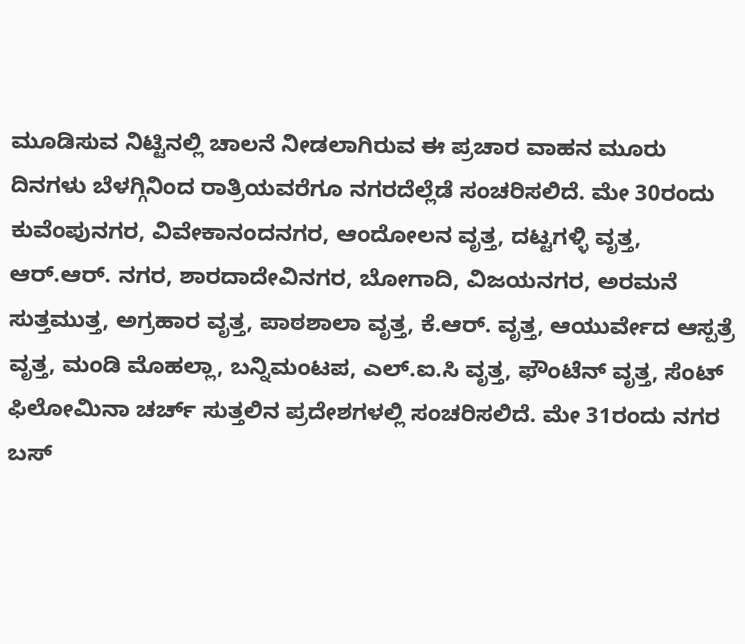ಮೂಡಿಸುವ ನಿಟ್ಟಿನಲ್ಲಿ ಚಾಲನೆ ನೀಡಲಾಗಿರುವ ಈ ಪ್ರಚಾರ ವಾಹನ ಮೂರು ದಿನಗಳು ಬೆಳಗ್ಗಿನಿಂದ ರಾತ್ರಿಯವರೆಗೂ ನಗರದೆಲ್ಲೆಡೆ ಸಂಚರಿಸಲಿದೆ. ಮೇ 30ರಂದು ಕುವೆಂಪುನಗರ, ವಿವೇಕಾನಂದನಗರ, ಆಂದೋಲನ ವೃತ್ತ, ದಟ್ಟಗಳ್ಳಿ ವೃತ್ತ, ಆರ್.ಆರ್. ನಗರ, ಶಾರದಾದೇವಿನಗರ, ಬೋಗಾದಿ, ವಿಜಯನಗರ, ಅರಮನೆ ಸುತ್ತಮುತ್ತ, ಅಗ್ರಹಾರ ವೃತ್ತ, ಪಾಠಶಾಲಾ ವೃತ್ತ, ಕೆ.ಆರ್. ವೃತ್ತ, ಆಯುರ್ವೇದ ಆಸ್ಪತ್ರೆ ವೃತ್ತ, ಮಂಡಿ ಮೊಹಲ್ಲಾ, ಬನ್ನಿಮಂಟಪ, ಎಲ್.ಐ.ಸಿ ವೃತ್ತ, ಫೌಂಟೆನ್ ವೃತ್ತ, ಸೆಂಟ್ ಫಿಲೋಮಿನಾ ಚರ್ಚ್ ಸುತ್ತಲಿನ ಪ್ರದೇಶಗಳಲ್ಲಿ ಸಂಚರಿಸಲಿದೆ. ಮೇ 31ರಂದು ನಗರ ಬಸ್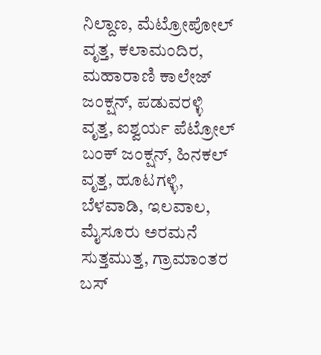ನಿಲ್ದಾಣ, ಮೆಟ್ರೋಪೋಲ್ ವೃತ್ತ, ಕಲಾಮಂದಿರ, ಮಹಾರಾಣಿ ಕಾಲೇಜ್ ಜಂಕ್ಷನ್, ಪಡುವರಳ್ಳಿ ವೃತ್ತ, ಐಶ್ವರ್ಯ ಪೆಟ್ರೋಲ್ ಬಂಕ್ ಜಂಕ್ಷನ್, ಹಿನಕಲ್ ವೃತ್ತ, ಹೂಟಗಳ್ಳಿ, ಬೆಳವಾಡಿ, ಇಲವಾಲ, ಮೈಸೂರು ಅರಮನೆ ಸುತ್ತಮುತ್ತ, ಗ್ರಾಮಾಂತರ ಬಸ್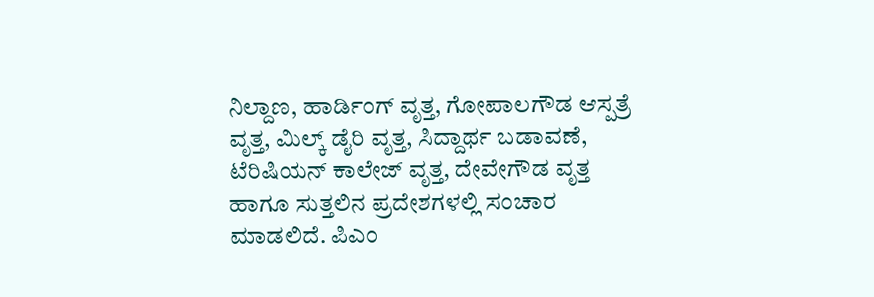ನಿಲ್ದಾಣ, ಹಾರ್ಡಿಂಗ್ ವೃತ್ತ, ಗೋಪಾಲಗೌಡ ಆಸ್ಪತ್ರೆ ವೃತ್ತ, ಮಿಲ್ಕ್ ಡೈರಿ ವೃತ್ತ, ಸಿದ್ದಾರ್ಥ ಬಡಾವಣೆ, ಟೆರಿಷಿಯನ್ ಕಾಲೇಜ್ ವೃತ್ತ, ದೇವೇಗೌಡ ವೃತ್ತ ಹಾಗೂ ಸುತ್ತಲಿನ ಪ್ರದೇಶಗಳಲ್ಲಿ ಸಂಚಾರ ಮಾಡಲಿದೆ. ಪಿಎಂ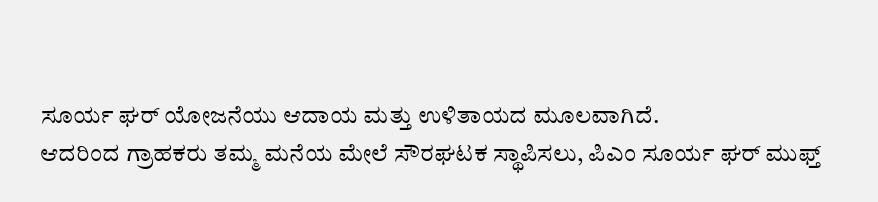ಸೂರ್ಯ ಘರ್ ಯೋಜನೆಯು ಆದಾಯ ಮತ್ತು ಉಳಿತಾಯದ ಮೂಲವಾಗಿದೆ.
ಆದರಿಂದ ಗ್ರಾಹಕರು ತಮ್ಮ ಮನೆಯ ಮೇಲೆ ಸೌರಘಟಕ ಸ್ಥಾಪಿಸಲು, ಪಿಎಂ ಸೂರ್ಯ ಘರ್ ಮುಫ್ತ್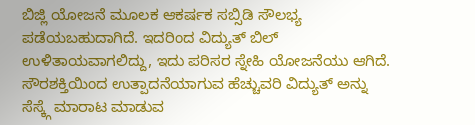ಬಿಜ್ಲಿ ಯೋಜನೆ ಮೂಲಕ ಆಕರ್ಷಕ ಸಬ್ಸಿಡಿ ಸೌಲಭ್ಯ ಪಡೆಯಬಹುದಾಗಿದೆ. ಇದರಿಂದ ವಿದ್ಯುತ್ ಬಿಲ್ ಉಳಿತಾಯವಾಗಲಿದ್ದು, ಇದು ಪರಿಸರ ಸ್ನೇಹಿ ಯೋಜನೆಯು ಆಗಿದೆ. ಸೌರಶಕ್ತಿಯಿಂದ ಉತ್ಪಾದನೆಯಾಗುವ ಹೆಚ್ಚುವರಿ ವಿದ್ಯುತ್ ಅನ್ನು ಸೆಸ್ಕ್ಗೆ ಮಾರಾಟ ಮಾಡುವ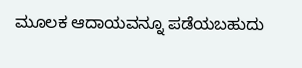ಮೂಲಕ ಆದಾಯವನ್ನೂ ಪಡೆಯಬಹುದು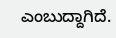ಎಂಬುದ್ದಾಗಿದೆ.